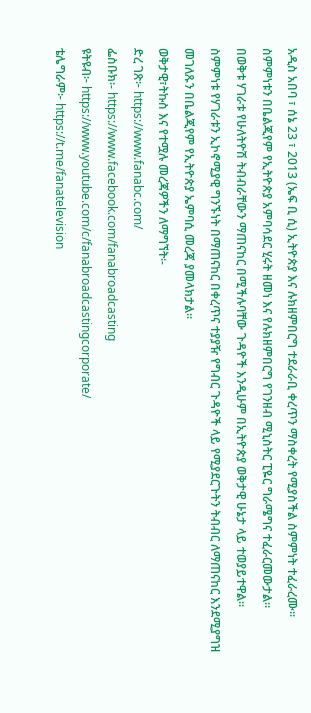አዲስ አበባ ፣ ሰኔ 23 ፣ 2013 (ኤፍ ቢ ሲ) ኢትዮጵያ እና ሉክዘምበርግ ተደራራቢ ቀረጥን ማስቀረት የሚያስችል ስምምነት ተፈራረሙ፡፡
ስምምነቱን በቤልጂየም የኢትዮጵያ አምባሳደር ሂሩት ዘመነ እና የሉክዘምበርግ የገንዘብ ሚኒስትር ፒዬር ግራሜግና ተፈራርመውታል፡፡
በወቅቱ ሃገራቱ የሁለትዮሽ ትብብራቸውን ማጠናከር በሚችሉባቸው ጉዳዮች እንዲሁም በኢትዮጵያ ወቅታዊ ሁኔታ ላይ ተወያይተዋል፡፡
ስምምነቱ የሃገራቱን ኢኮኖሚያዊ ግንኙነት በማጠናከር በቀረጥና ተያያዥ የግብር ጉዳዮች ላይ የሚያደርጉትን ትብብር ለማጠናከር እንደሚያግዝ መገለጹን በቤልጂየም የኢትዮጵያ ኤምባሲ መረጃ ያመላክታል፡፡
ወቅታዊ፣ትኩስ እና የተሟሉ መረጃዎችን ለማግኘት፡-
ድረ ገጽ፦ https://www.fanabc.com/
ፌስቡክ፡- https://www.facebook.com/fanabroadcasting
ዩትዩብ፦ https://www.youtube.com/c/fanabroadcastingcorporate/
ቴሌግራም፦ https://t.me/fanatelevision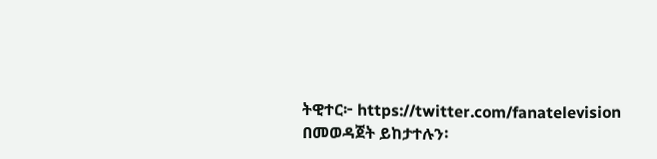ትዊተር፦ https://twitter.com/fanatelevision በመወዳጀት ይከታተሉን፡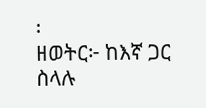፡
ዘወትር፦ ከእኛ ጋር ስላሉ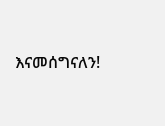እናመሰግናለን!